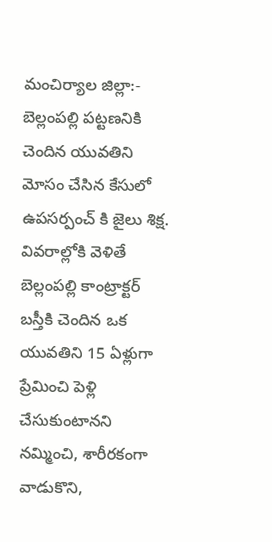మంచిర్యాల జిల్లా:- బెల్లంపల్లి పట్టణనికి చెందిన యువతిని మోసం చేసిన కేసులో ఉపసర్పంచ్ కి జైలు శిక్ష. వివరాల్లోకి వెళితే బెల్లంపల్లి కాంట్రాక్టర్ బస్తీకి చెందిన ఒక యువతిని 15 ఏళ్లుగా ప్రేమించి పెళ్లి చేసుకుంటానని నమ్మించి, శారీరకంగా వాడుకొని,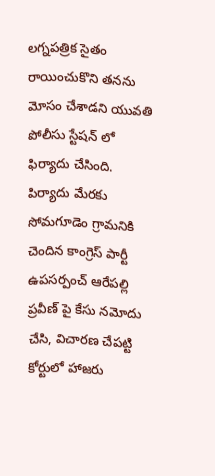లగ్నపత్రిక సైతం రాయించుకొని తనను మోసం చేశాడని యువతి పోలీసు స్టేషన్ లో ఫిర్యాదు చేసింది. పిర్యాదు మేరకు సోమగూడెం గ్రామనికి చెందిన కాంగ్రెస్ పార్టీ ఉపసర్పంచ్ ఆరేపల్లి ప్రవీణ్ పై కేసు నమోదు చేసి, విచారణ చేపట్టి కోర్టులో హాజరు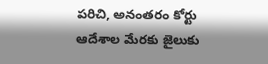పరిచి, అనంతరం కోర్టు ఆదేశాల మేరకు జైలుకు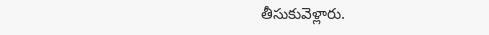తీసుకువెళ్లారు.